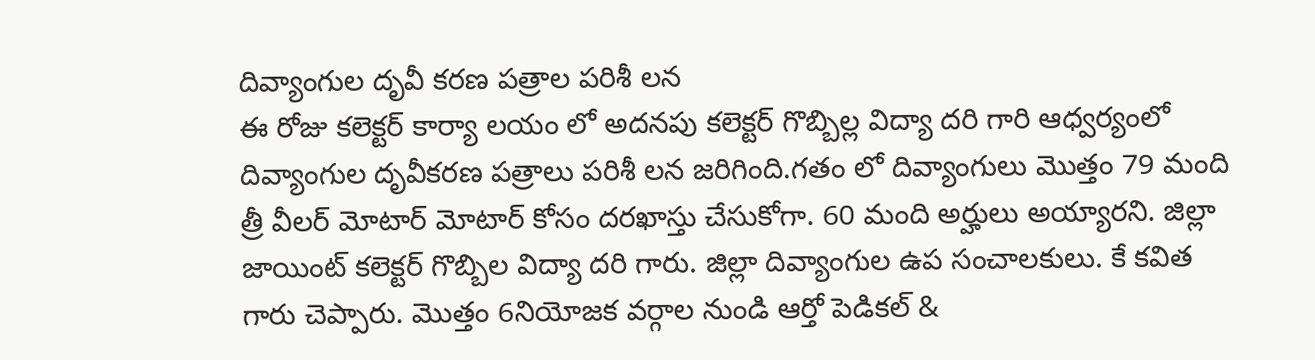దివ్యాంగుల దృవీ కరణ పత్రాల పరిశీ లన
ఈ రోజు కలెక్టర్ కార్యా లయం లో అదనపు కలెక్టర్ గొబ్బిల్ల విద్యా దరి గారి ఆధ్వర్యంలో దివ్యాంగుల దృవీకరణ పత్రాలు పరిశీ లన జరిగింది.గతం లో దివ్యాంగులు మొత్తం 79 మంది త్రీ వీలర్ మోటార్ మోటార్ కోసం దరఖాస్తు చేసుకోగా. 60 మంది అర్హులు అయ్యారని. జిల్లా జాయింట్ కలెక్టర్ గొబ్బిల విద్యా దరి గారు. జిల్లా దివ్యాంగుల ఉప సంచాలకులు. కే కవిత గారు చెప్పారు. మొత్తం 6నియోజక వర్గాల నుండి ఆర్తో పెడికల్ &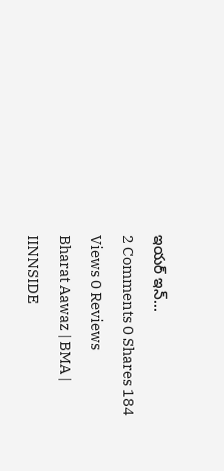ఇయర్ ఇన్...
2 Comments 0 Shares 184 Views 0 Reviews
Bharat Aawaz | BMA | IINNSIDE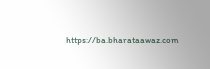https://ba.bharataawaz.com